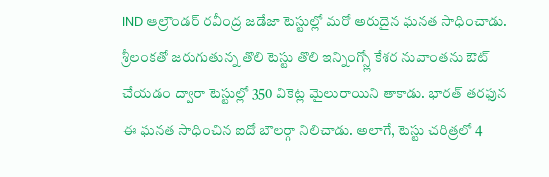IND ఆల్రౌండర్ రవీంద్ర జడేజా టెస్టుల్లో మరో అరుదైన ఘనత సాధించాడు. శ్రీలంకతో జరుగుతున్న తొలి టెస్టు తొలి ఇన్నింగ్స్లో కేశర నువాంతను ఔట్ చేయడం ద్వారా టెస్టుల్లో 350 వికెట్ల మైలురాయిని తాకాడు. భారత్ తరఫున ఈ ఘనత సాధించిన ఐదో బౌలర్గా నిలిచాడు. అలాగే, టెస్టు చరిత్రలో 4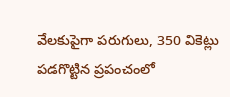వేలకుపైగా పరుగులు, 350 వికెట్లు పడగొట్టిన ప్రపంచంలో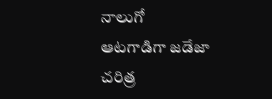నాలుగో ఆటగాడిగా జడేజా చరిత్ర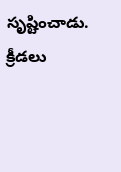సృష్టించాడు.
క్రీడలు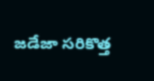జడేజా సరికొత్త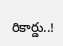రికార్డు..!